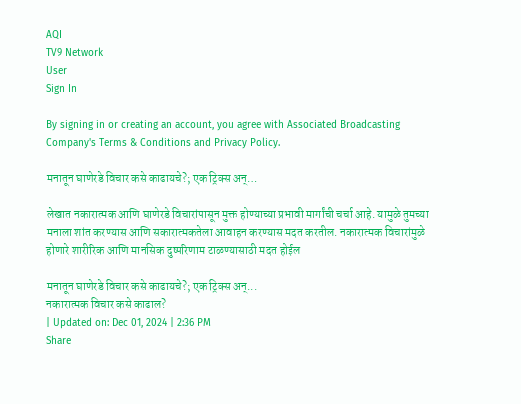AQI
TV9 Network
User
Sign In

By signing in or creating an account, you agree with Associated Broadcasting Company's Terms & Conditions and Privacy Policy.

मनातून घाणेरडे विचार कसे काढायचे?; एक ट्रिक्स अन्…

लेखात नकारात्मक आणि घाणेरडे विचारांपासून मुक्त होण्याच्या प्रभावी मार्गांची चर्चा आहे. यामुळे तुमच्या मनाला शांत करण्यास आणि सकारात्मकतेला आवाहन करण्यास मदत करतील. नकारात्मक विचारांमुळे होणारे शारीरिक आणि मानसिक दुष्परिणाम टाळण्यासाठी मदत होईल

मनातून घाणेरडे विचार कसे काढायचे?; एक ट्रिक्स अन्...
नकारात्मक विचार कसे काढाल?
| Updated on: Dec 01, 2024 | 2:36 PM
Share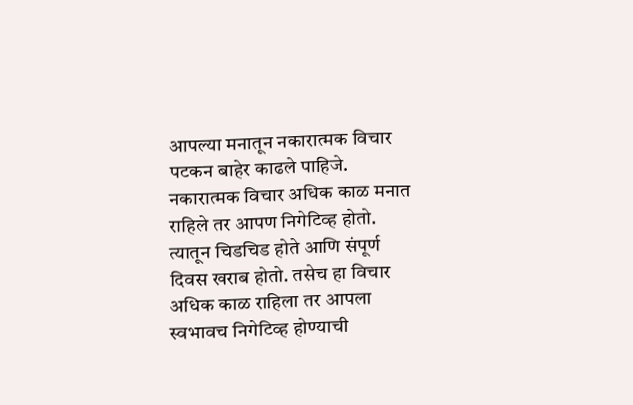आपल्या मनातून नकारात्मक विचार पटकन बाहेर काढले पाहिजे. नकारात्मक विचार अधिक काळ मनात राहिले तर आपण निगेटिव्ह होतो. त्यातून चिडचिड होते आणि संपूर्ण दिवस खराब होतो. तसेच हा विचार अधिक काळ राहिला तर आपला स्वभावच निगेटिव्ह होण्याची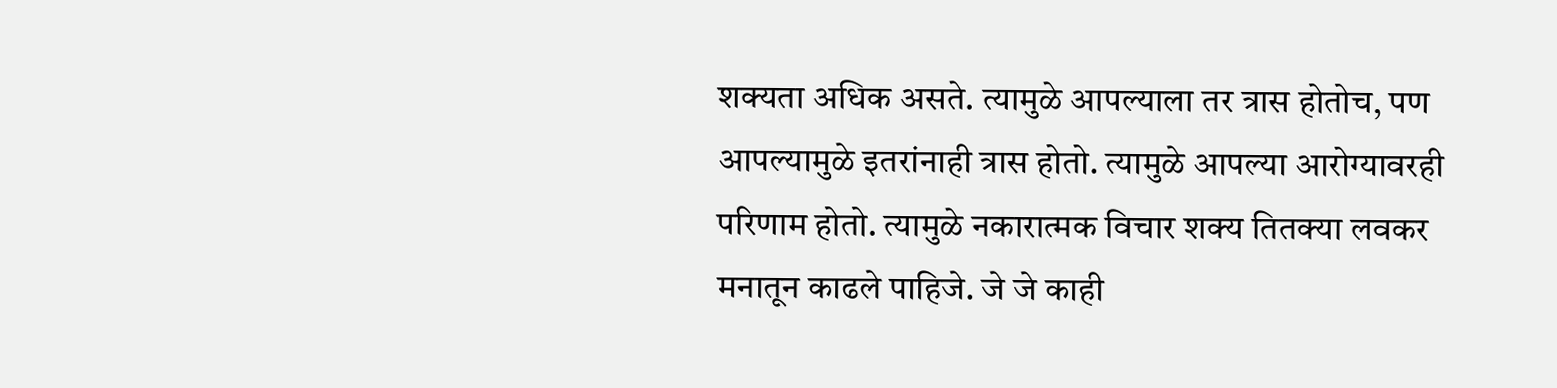शक्यता अधिक असते. त्यामुळे आपल्याला तर त्रास होतोच, पण आपल्यामुळे इतरांनाही त्रास होतो. त्यामुळे आपल्या आरोग्यावरही परिणाम होतो. त्यामुळे नकारात्मक विचार शक्य तितक्या लवकर मनातून काढले पाहिजे. जे जे काही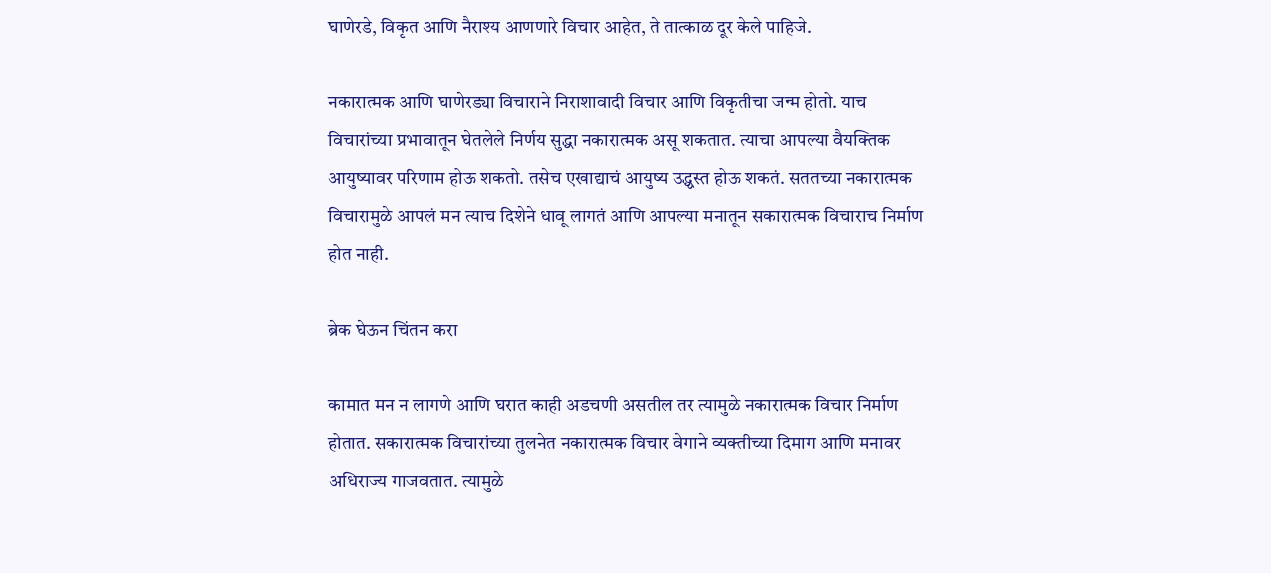घाणेरडे, विकृत आणि नैराश्य आणणारे विचार आहेत, ते तात्काळ दूर केले पाहिजे.

नकारात्मक आणि घाणेरड्या विचाराने निराशावादी विचार आणि विकृतीचा जन्म होतो. याच विचारांच्या प्रभावातून घेतलेले निर्णय सुद्धा नकारात्मक असू शकतात. त्याचा आपल्या वैयक्तिक आयुष्यावर परिणाम होऊ शकतो. तसेच एखाद्याचं आयुष्य उद्ध्वस्त होऊ शकतं. सततच्या नकारात्मक विचारामुळे आपलं मन त्याच दिशेने धावू लागतं आणि आपल्या मनातून सकारात्मक विचाराच निर्माण होत नाही.

ब्रेक घेऊन चिंतन करा

कामात मन न लागणे आणि घरात काही अडचणी असतील तर त्यामुळे नकारात्मक विचार निर्माण होतात. सकारात्मक विचारांच्या तुलनेत नकारात्मक विचार वेगाने व्यक्तीच्या दिमाग आणि मनावर अधिराज्य गाजवतात. त्यामुळे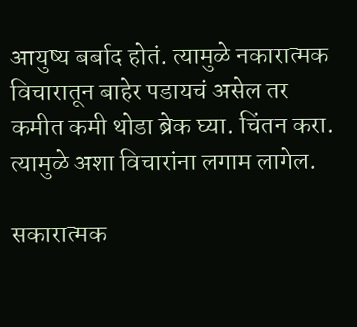आयुष्य बर्बाद होतं. त्यामुळे नकारात्मक विचारातून बाहेर पडायचं असेल तर कमीत कमी थोडा ब्रेक घ्या. चिंतन करा. त्यामुळे अशा विचारांना लगाम लागेल.

सकारात्मक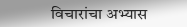विचारांचा अभ्यास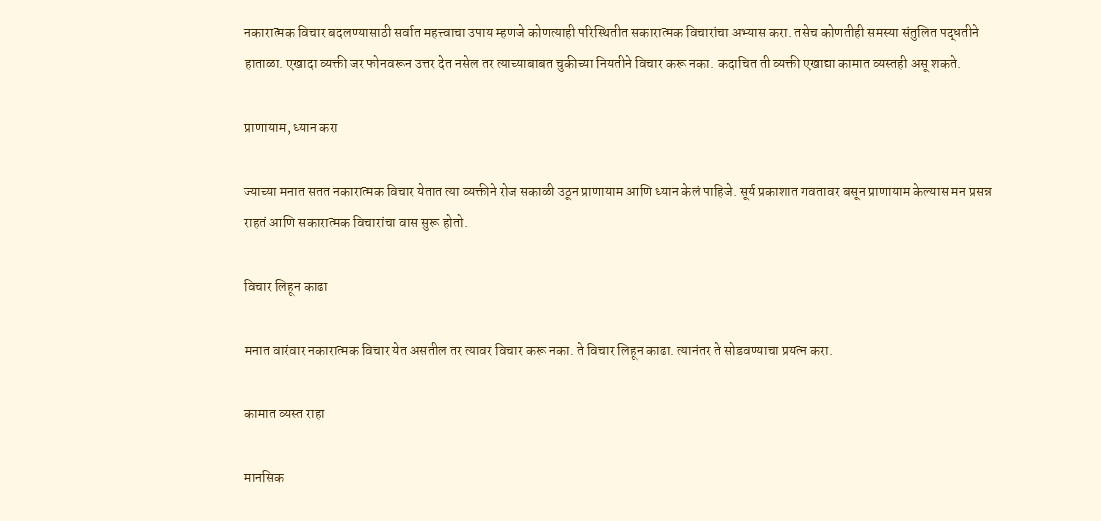नकारात्मक विचार बदलण्यासाठी सर्वात महत्त्वाचा उपाय म्हणजे कोणत्याही परिस्थितीत सकारात्मक विचारांचा अभ्यास करा. तसेच कोणतीही समस्या संतुलित पद्धतीने हाताळा. एखादा व्यक्ती जर फोनवरून उत्तर देत नसेल तर त्याच्याबाबत चुकीच्या नियतीने विचार करू नका. कदाचित ती व्यक्ती एखाद्या कामात व्यस्तही असू शकते.

प्राणायाम, ध्यान करा

ज्याच्या मनात सतत नकारात्मक विचार येतात त्या व्यक्तीने रोज सकाळी उठून प्राणायाम आणि ध्यान केलं पाहिजे. सूर्य प्रकाशात गवतावर बसून प्राणायाम केल्यास मन प्रसन्न राहतं आणि सकारात्मक विचारांचा वास सुरू होतो.

विचार लिहून काढा

मनात वारंवार नकारात्मक विचार येत असतील तर त्यावर विचार करू नका. ते विचार लिहून काढा. त्यानंतर ते सोडवण्याचा प्रयत्न करा.

कामात व्यस्त राहा

मानसिक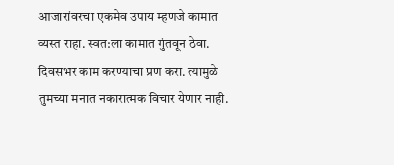आजारांवरचा एकमेव उपाय म्हणजे कामात व्यस्त राहा. स्वत:ला कामात गुंतवून ठेवा. दिवसभर काम करण्याचा प्रण करा. त्यामुळे तुमच्या मनात नकारात्मक विचार येणार नाही.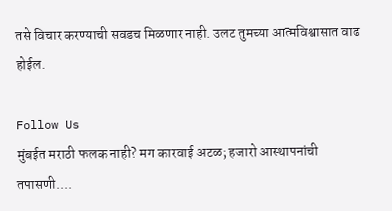तसे विचार करण्याची सवडच मिळणार नाही. उलट तुमच्या आत्मविश्वासात वाढ होईल.

Follow Us
मुंबईत मराठी फलक नाही? मग कारवाई अटळ; हजारो आस्थापनांची तपासणी....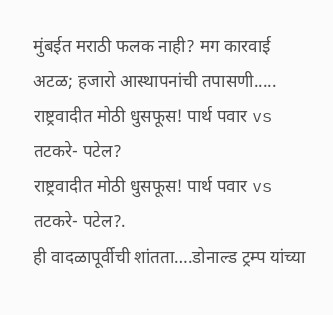मुंबईत मराठी फलक नाही? मग कारवाई अटळ; हजारो आस्थापनांची तपासणी.....
राष्ट्रवादीत मोठी धुसफूस! पार्थ पवार vs तटकरे- पटेल?
राष्ट्रवादीत मोठी धुसफूस! पार्थ पवार vs तटकरे- पटेल?.
ही वादळापूर्वीची शांतता….डोनाल्ड ट्रम्प यांच्या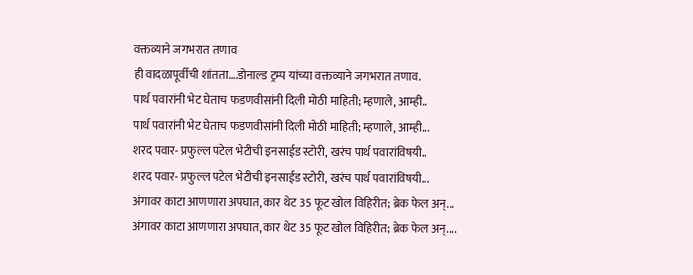वक्तव्याने जगभरात तणाव
ही वादळापूर्वीची शांतता….डोनाल्ड ट्रम्प यांच्या वक्तव्याने जगभरात तणाव.
पार्थ पवारांनी भेट घेताच फडणवीसांनी दिली मोठी माहिती; म्हणाले, आम्ही..
पार्थ पवारांनी भेट घेताच फडणवीसांनी दिली मोठी माहिती; म्हणाले, आम्ही...
शरद पवार- प्रफुल्ल पटेल भेटीची इनसाईड स्टोरी, खरंच पार्थ पवारांविषयी..
शरद पवार- प्रफुल्ल पटेल भेटीची इनसाईड स्टोरी, खरंच पार्थ पवारांविषयी...
अंगावर काटा आणणारा अपघात, कार थेट 35 फूट खोल विहिरीत; ब्रेक फेल अन्...
अंगावर काटा आणणारा अपघात, कार थेट 35 फूट खोल विहिरीत; ब्रेक फेल अन्....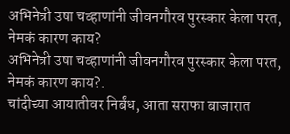अभिनेत्री उषा चव्हाणांनी जीवनगौरव पुरस्कार केला परत, नेमकं कारण काय?
अभिनेत्री उषा चव्हाणांनी जीवनगौरव पुरस्कार केला परत, नेमकं कारण काय?.
चांदीच्या आयातीवर निर्बंध, आता सराफा बाजारात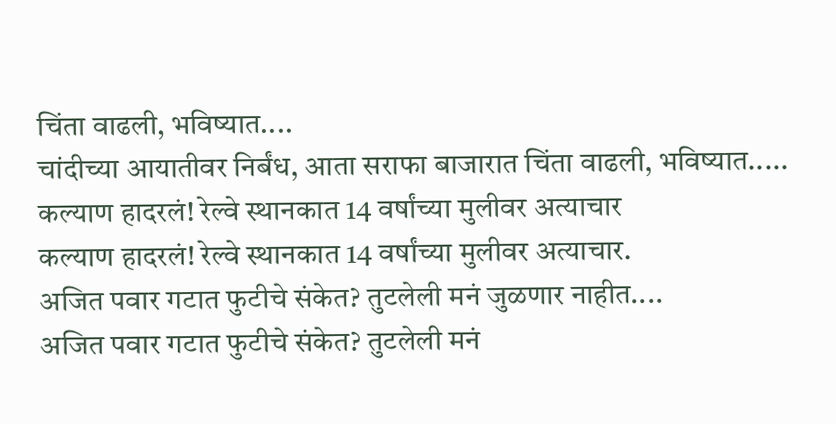चिंता वाढली, भविष्यात....
चांदीच्या आयातीवर निर्बंध, आता सराफा बाजारात चिंता वाढली, भविष्यात.....
कल्याण हादरलं! रेल्वे स्थानकात 14 वर्षांच्या मुलीवर अत्याचार
कल्याण हादरलं! रेल्वे स्थानकात 14 वर्षांच्या मुलीवर अत्याचार.
अजित पवार गटात फुटीचे संकेत? तुटलेली मनं जुळणार नाहीत....
अजित पवार गटात फुटीचे संकेत? तुटलेली मनं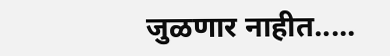जुळणार नाहीत.....